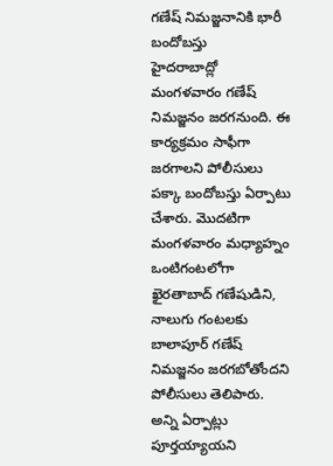గణేష్ నిమజ్జనానికి భారీ బందోబస్తు
హైదరాబాద్లో మంగళవారం గణేష్ నిమజ్జనం జరగనుంది. ఈ కార్యక్రమం సాఫీగా జరగాలని పోలీసులు పక్కా బందోబస్తు ఏర్పాటు చేశారు. మొదటిగా మంగళవారం మధ్యాహ్నం ఒంటిగంటలోగా ఖైరతాబాద్ గణేషుడిని, నాలుగు గంటలకు బాలాపూర్ గణేష్ నిమజ్జనం జరగబోతోందని పోలీసులు తెలిపారు. అన్ని ఏర్పాట్లు పూర్తయ్యాయని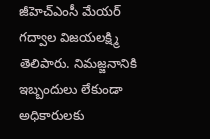జీహెచ్ఎంసీ మేయర్ గద్వాల విజయలక్ష్మి తెలిపారు. నిమజ్జనానికి ఇబ్బందులు లేకుండా అధికారులకు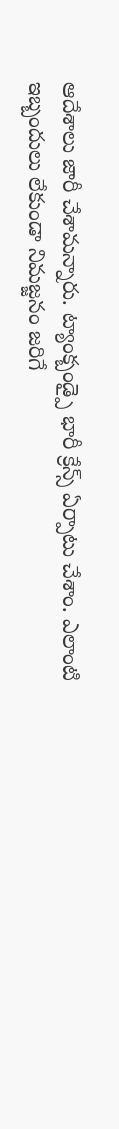ఆదేశాలు జారీ చేశామన్నారు. ట్యాంక్బండ్పై భారీ క్రేన్స్ ఏర్పాటు చేశాం. ఎలాంటి ఇబ్బందులు లేకుండా నిమజ్జనం జరిగే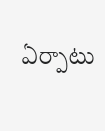ఏర్పాటు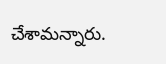చేశామన్నారు.